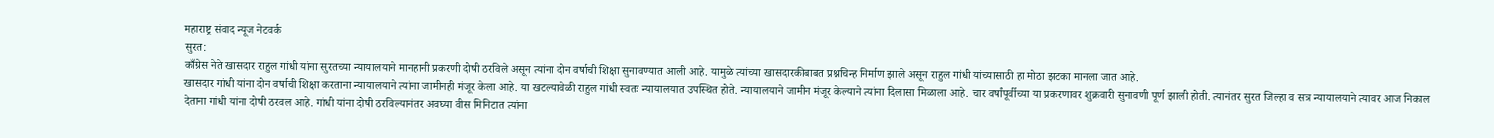महाराष्ट्र संवाद न्यूज नेटवर्क
सुरत:
काँग्रेस नेते खासदार राहुल गांधी यांना सुरतच्या न्यायालयाने मानहानी प्रकरणी दोषी ठरविले असून त्यांना दोन वर्षाची शिक्षा सुनावण्यात आली आहे. यामुळे त्यांच्या खासदारकीबाबत प्रश्नचिन्ह निर्माण झाले असून राहुल गांधी यांच्यासाठी हा मोठा झटका मानला जात आहे.
खासदार गांधी यांना दोन वर्षाची शिक्षा करताना न्यायालयाने त्यांना जामीनही मंजूर केला आहे. या खटल्यावेळी राहुल गांधी स्वतः न्यायालयात उपस्थित होते. न्यायालयाने जामीन मंजूर केल्याने त्यांना दिलासा मिळाला आहे. चार वर्षांपूर्वीच्या या प्रकरणावर शुक्रवारी सुनावणी पूर्ण झाली होती. त्यानंतर सुरत जिल्हा व सत्र न्यायालयाने त्यावर आज निकाल देताना गांधी यांना दोषी ठरवल आहे. गांधी यांना दोषी ठरविल्यानंतर अवघ्या वीस मिनिटात त्यांना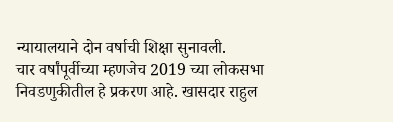न्यायालयाने दोन वर्षाची शिक्षा सुनावली.
चार वर्षांपूर्वीच्या म्हणजेच 2019 च्या लोकसभा निवडणुकीतील हे प्रकरण आहे. खासदार राहुल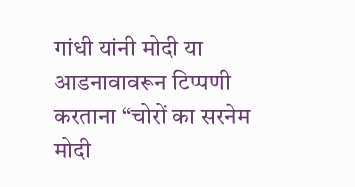गांधी यांनी मोदी या आडनावावरून टिप्पणी करताना “चोरों का सरनेम मोदी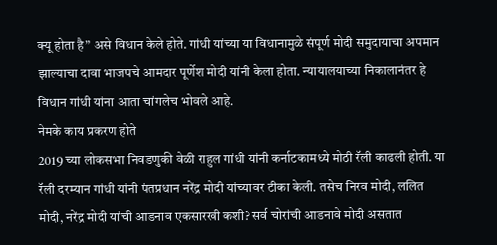क्यू होता है” असे विधान केले होते. गांधी यांच्या या विधानामुळे संपूर्ण मोदी समुदायाचा अपमान झाल्याचा दावा भाजपचे आमदार पूर्णेश मोदी यांनी केला होता. न्यायालयाच्या निकालानंतर हे विधान गांधी यांना आता चांगलेच भोवले आहे.
नेमके काय प्रकरण होते
2019 च्या लोकसभा निवडणुकी वेळी राहुल गांधी यांनी कर्नाटकामध्ये मोठी रॅली काढली होती. या रॅली दरम्यान गांधी यांनी पंतप्रधान नरेंद्र मोदी यांच्यावर टीका केली. तसेच निरव मोदी, ललित मोदी, नरेंद्र मोदी यांची आडनाव एकसारखी कशी? सर्व चोरांची आडनावे मोदी असतात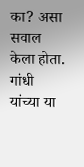का? असा सवाल केला होता. गांधी यांच्या या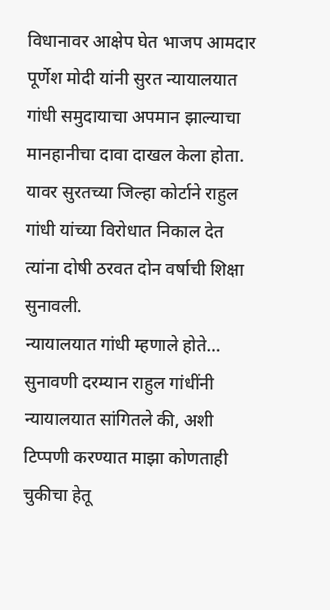विधानावर आक्षेप घेत भाजप आमदार पूर्णेश मोदी यांनी सुरत न्यायालयात गांधी समुदायाचा अपमान झाल्याचा मानहानीचा दावा दाखल केला होता. यावर सुरतच्या जिल्हा कोर्टाने राहुल गांधी यांच्या विरोधात निकाल देत त्यांना दोषी ठरवत दोन वर्षाची शिक्षा सुनावली.
न्यायालयात गांधी म्हणाले होते…
सुनावणी दरम्यान राहुल गांधींनी न्यायालयात सांगितले की, अशी टिप्पणी करण्यात माझा कोणताही चुकीचा हेतू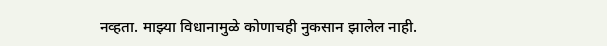नव्हता. माझ्या विधानामुळे कोणाचही नुकसान झालेल नाही.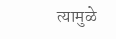त्यामुळे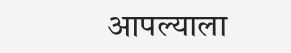आपल्याला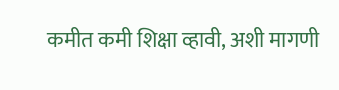कमीत कमी शिक्षा व्हावी, अशी मागणी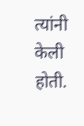त्यांनी केली होती.